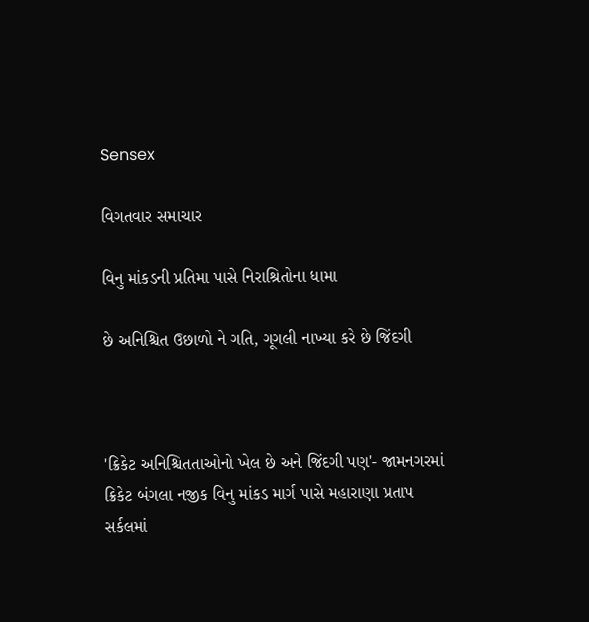Sensex

વિગતવાર સમાચાર

વિનુ માંકડની પ્રતિમા પાસે નિરાશ્રિતોના ધામા

છે અનિશ્ચિત ઉછાળો ને ગતિ, ગૂગલી નાખ્યા કરે છે જિંદગી



'ક્રિકેટ અનિશ્ચિતતાઓનો ખેલ છે અને જિંદગી પણ'- જામનગરમાં ક્રિકેટ બંગલા નજીક વિનુ માંકડ માર્ગ પાસે મહારાણા પ્રતાપ સર્કલમાં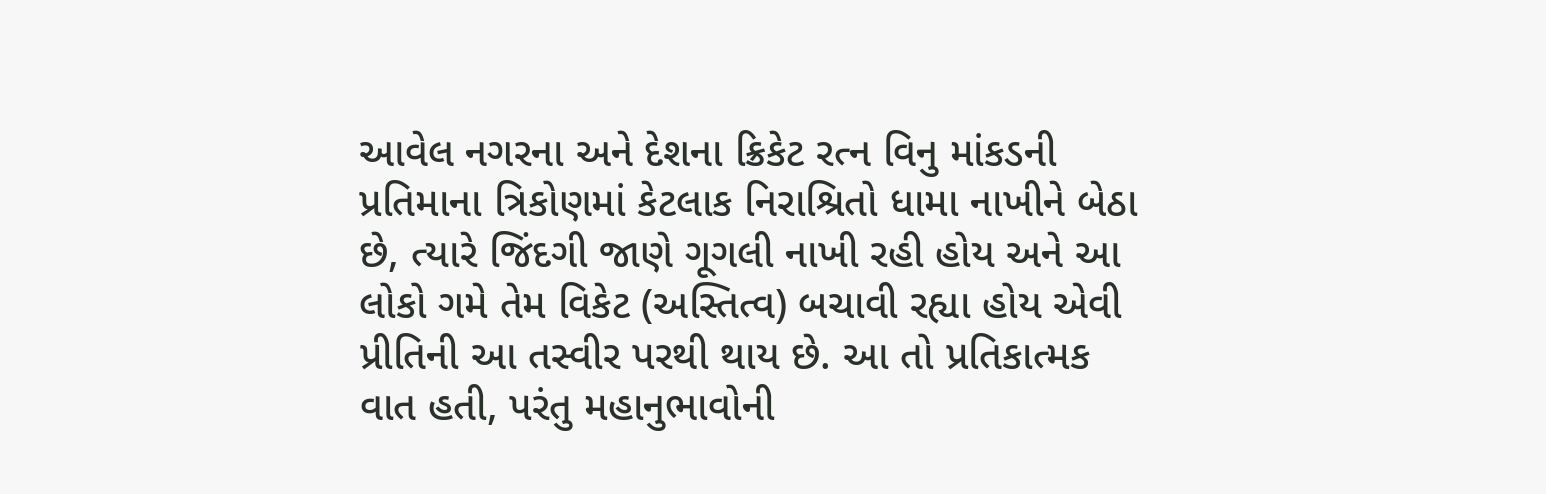આવેલ નગરના અને દેશના ક્રિકેટ રત્ન વિનુ માંકડની પ્રતિમાના ત્રિકોણમાં કેટલાક નિરાશ્રિતો ધામા નાખીને બેઠા છે, ત્યારે જિંદગી જાણે ગૂગલી નાખી રહી હોય અને આ લોકો ગમે તેમ વિકેટ (અસ્તિત્વ) બચાવી રહ્યા હોય એવી પ્રીતિની આ તસ્વીર પરથી થાય છે. આ તો પ્રતિકાત્મક વાત હતી, પરંતુ મહાનુભાવોની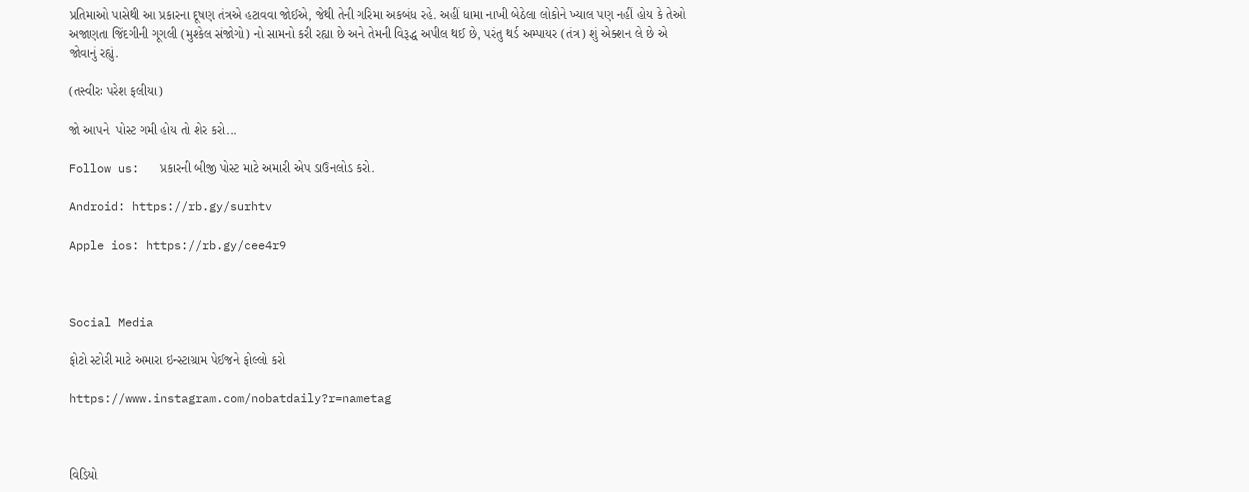પ્રતિમાઓ પાસેથી આ પ્રકારના દૂષણ તંત્રએ હટાવવા જોઈએ, જેથી તેની ગરિમા અકબંધ રહે. અહીં ધામા નાખી બેઠેલા લોકોને ખ્યાલ પણ નહીં હોય કે તેઓ અજાણતા જિંદગીની ગૂગલી (મુશ્કેલ સંજોગો) નો સામનો કરી રહ્યા છે અને તેમની વિરૂદ્ધ અપીલ થઈ છે, પરંતુ થર્ડ અમ્પાયર (તંત્ર) શું એક્શન લે છે એ જોવાનું રહ્યું.

(તસ્વીરઃ પરેશ ફલીયા)

જો આપને  પોસ્ટ ગમી હોય તો શેર કરો...

Follow us:   પ્રકારની બીજી પોસ્ટ માટે અમારી એપ ડાઉનલોડ કરો.

Android: https://rb.gy/surhtv

Apple ios: https://rb.gy/cee4r9



Social Media

ફોટો સ્ટોરી માટે અમારા ઇન્સ્ટાગ્રામ પેઈજને ફોલ્લો કરો

https://www.instagram.com/nobatdaily?r=nametag



વિડિયો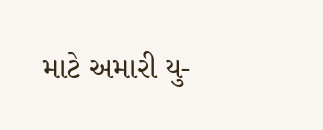માટે અમારી યુ-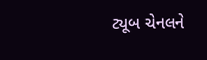ટ્યૂબ ચેનલને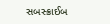સબસ્ક્રાઈબ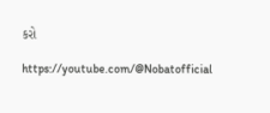કરો

https://youtube.com/@Nobatofficial